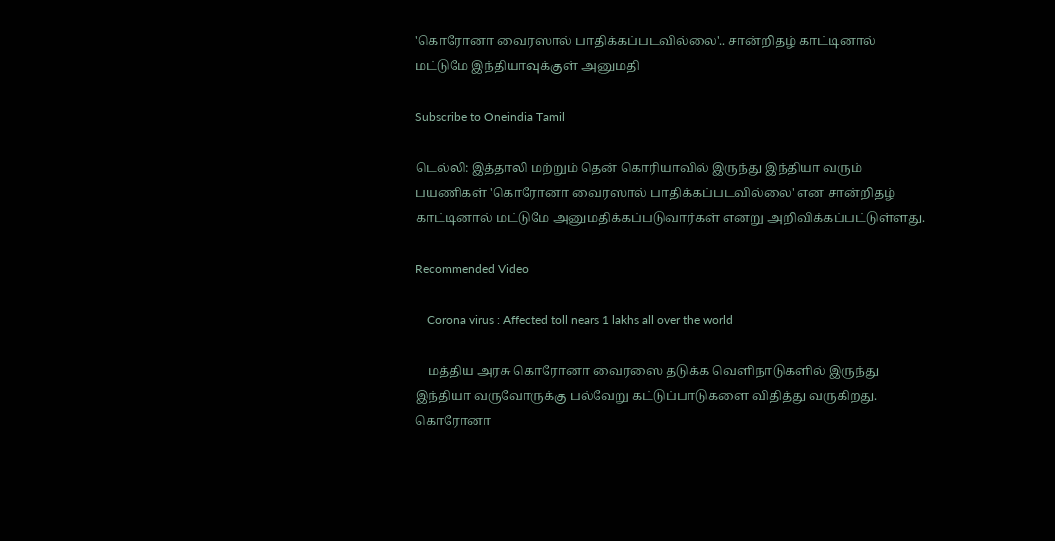'கொரோனா வைரஸால் பாதிக்கப்படவில்லை'.. சான்றிதழ் காட்டினால் மட்டுமே இந்தியாவுக்குள் அனுமதி

Subscribe to Oneindia Tamil

டெல்லி: இத்தாலி மற்றும் தென் கொரியாவில் இருந்து இந்தியா வரும் பயணிகள் 'கொரோனா வைரஸால் பாதிக்கப்படவில்லை' என சான்றிதழ் காட்டினால் மட்டுமே அனுமதிக்கப்படுவார்கள் எனறு அறிவிக்கப்பட்டுள்ளது.

Recommended Video

    Corona virus : Affected toll nears 1 lakhs all over the world

    மத்திய அரசு கொரோனா வைரஸை தடுக்க வெளிநாடுகளில் இருந்து இந்தியா வருவோருக்கு பல்வேறு கட்டுப்பாடுகளை விதித்து வருகிறது. கொரோனா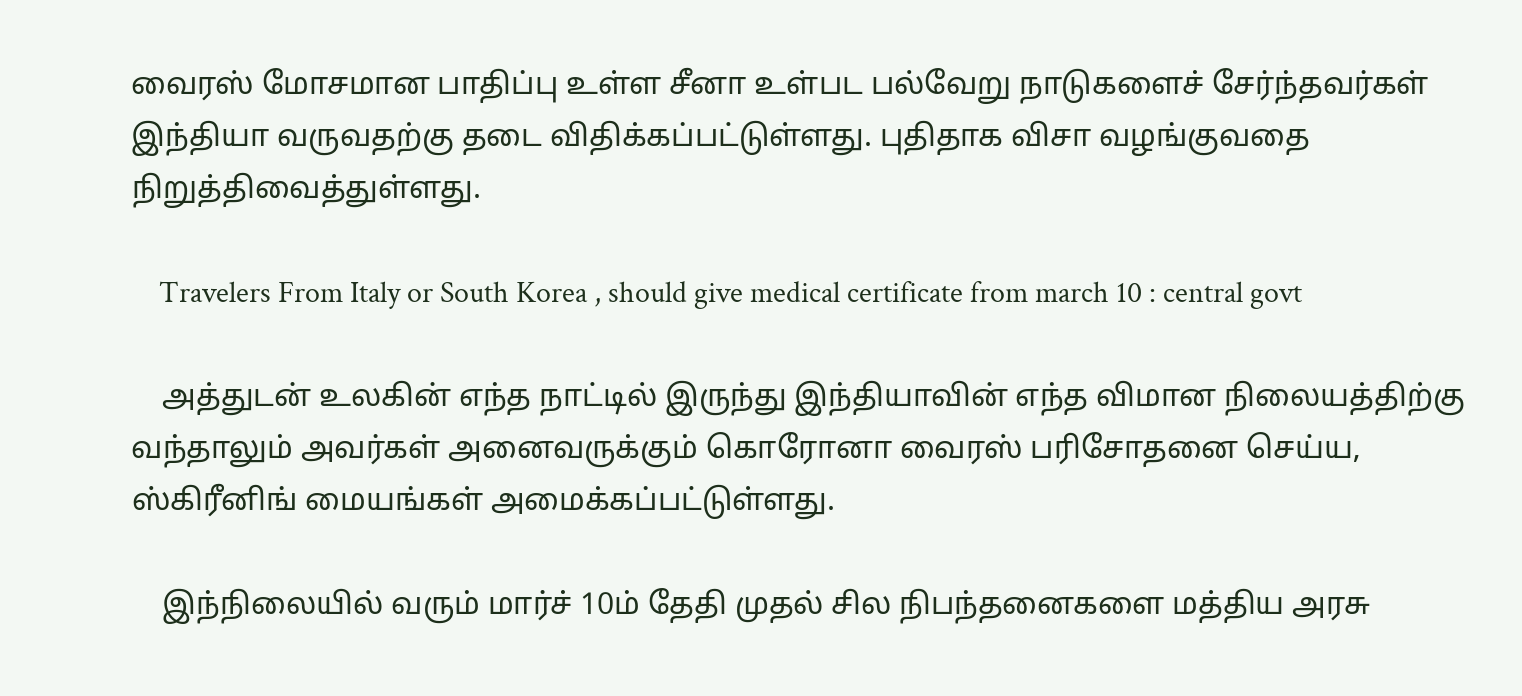வைரஸ் மோசமான பாதிப்பு உள்ள சீனா உள்பட பல்வேறு நாடுகளைச் சேர்ந்தவர்கள் இந்தியா வருவதற்கு தடை விதிக்கப்பட்டுள்ளது. புதிதாக விசா வழங்குவதை நிறுத்திவைத்துள்ளது.

    Travelers From Italy or South Korea , should give medical certificate from march 10 : central govt

    அத்துடன் உலகின் எந்த நாட்டில் இருந்து இந்தியாவின் எந்த விமான நிலையத்திற்கு வந்தாலும் அவர்கள் அனைவருக்கும் கொரோனா வைரஸ் பரிசோதனை செய்ய, ஸ்கிரீனிங் மையங்கள் அமைக்கப்பட்டுள்ளது.

    இந்நிலையில் வரும் மார்ச் 10ம் தேதி முதல் சில நிபந்தனைகளை மத்திய அரசு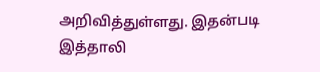அறிவித்துள்ளது. இதன்படி இத்தாலி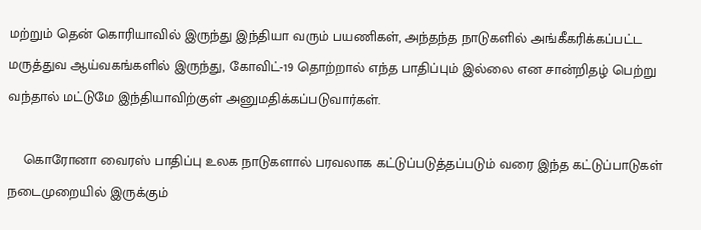மற்றும் தென் கொரியாவில் இருந்து இந்தியா வரும் பயணிகள், அந்தந்த நாடுகளில் அங்கீகரிக்கப்பட்ட மருத்துவ ஆய்வகங்களில் இருந்து, கோவிட்-19 தொற்றால் எந்த பாதிப்பும் இல்லை என சான்றிதழ் பெற்று வந்தால் மட்டுமே இந்தியாவிற்குள் அனுமதிக்கப்படுவார்கள்.

    கொரோனா வைரஸ் பாதிப்பு உலக நாடுகளால் பரவலாக கட்டுப்படுத்தப்படும் வரை இந்த கட்டுப்பாடுகள் நடைமுறையில் இருக்கும்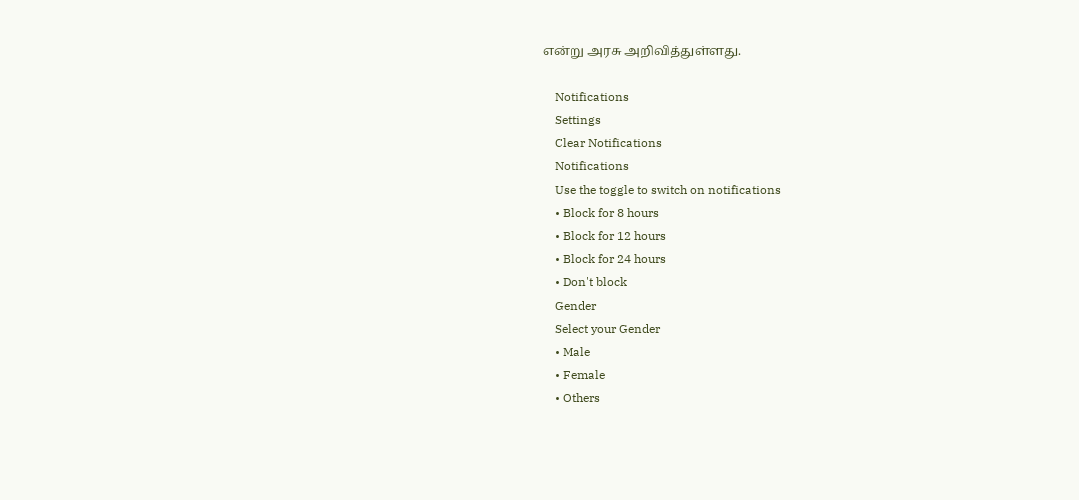என்று அரசு அறிவித்துள்ளது.

    Notifications
    Settings
    Clear Notifications
    Notifications
    Use the toggle to switch on notifications
    • Block for 8 hours
    • Block for 12 hours
    • Block for 24 hours
    • Don't block
    Gender
    Select your Gender
    • Male
    • Female
    • Others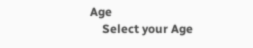Age
    Select your Age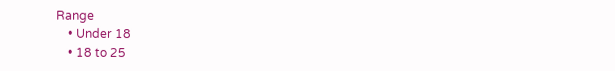Range
    • Under 18
    • 18 to 25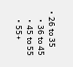• 26 to 35
    • 36 to 45
    • 45 to 55
    • 55+